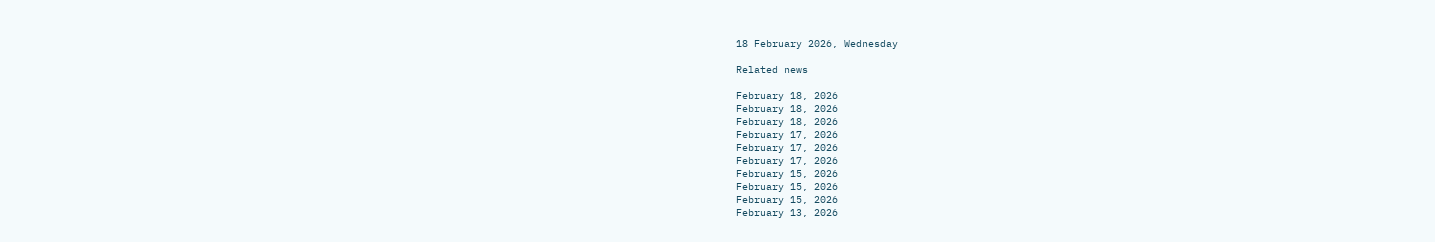18 February 2026, Wednesday

Related news

February 18, 2026
February 18, 2026
February 18, 2026
February 17, 2026
February 17, 2026
February 17, 2026
February 15, 2026
February 15, 2026
February 15, 2026
February 13, 2026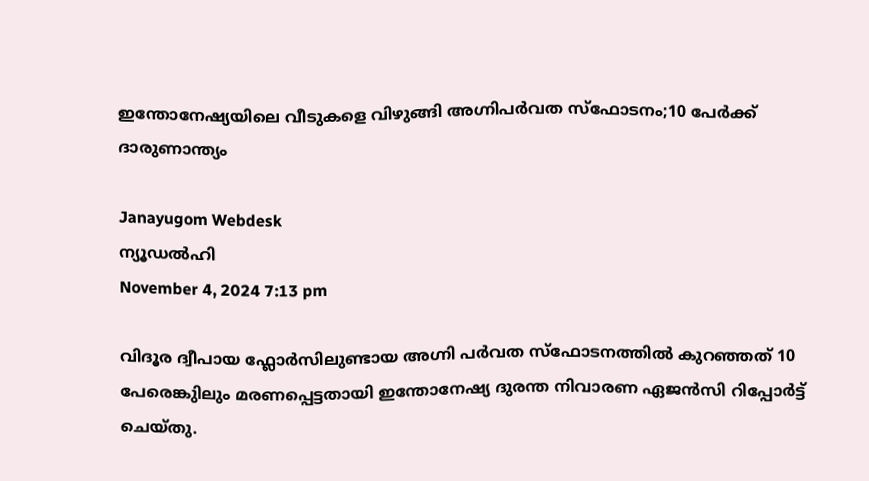ഇന്തോനേഷ്യയിലെ വീടുകളെ വിഴുങ്ങി അഗ്നിപര്‍വത സ്ഫോടനം;10 പേര്‍ക്ക് ദാരുണാന്ത്യം

Janayugom Webdesk
ന്യൂഡല്‍ഹി
November 4, 2024 7:13 pm

വിദൂര ദ്വീപായ ഫ്ലോര്‍സിലുണ്ടായ അഗ്നി പര്‍വത സ്ഫോടനത്തില്‍ കുറഞ്ഞത് 10 പേരെങ്കുിലും മരണപ്പെട്ടതായി ഇന്തോനേഷ്യ ദുരന്ത നിവാരണ ഏജന്‍സി റിപ്പോര്‍ട്ട് ചെയ്തു.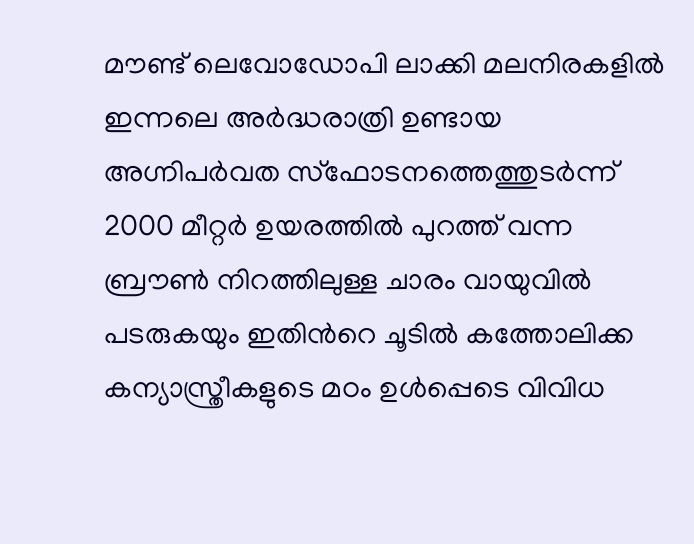മൗണ്ട് ലെവോഡോപി ലാക്കി മലനിരകളില്‍ ഇന്നലെ അര്‍ദ്ധരാത്രി ഉണ്ടായ അഗ്നിപര്‍വത സ്ഫോടനത്തെത്തുടര്‍ന്ന് 2000 മീറ്റര്‍ ഉയരത്തില്‍ പുറത്ത് വന്ന ബ്രൗണ്‍ നിറത്തിലുള്ള ചാരം വായുവില്‍ പടരുകയും ഇതിന്‍റെ ചൂടില്‍ കത്തോലിക്ക കന്യാസ്ത്രീകളുടെ മഠം ഉള്‍പ്പെടെ വിവിധ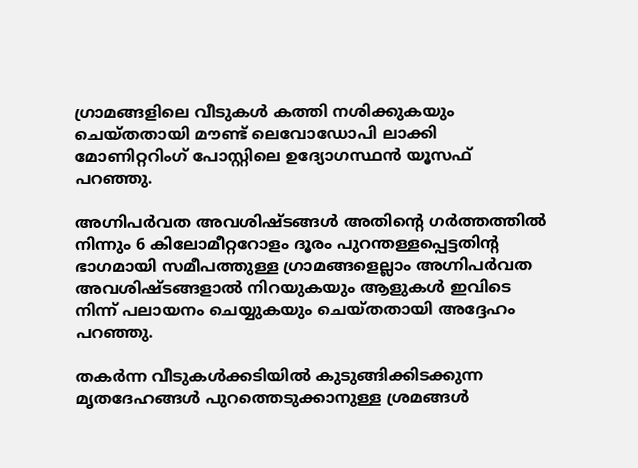ഗ്രാമങ്ങളിലെ വീടുകള്‍ കത്തി നശിക്കുകയും ചെയ്തതായി മൗണ്ട് ലെവോഡോപി ലാക്കി മോണിറ്ററിംഗ് പോസ്റ്റിലെ ഉദ്യോഗസ്ഥന്‍ യൂസഫ് പറഞ്ഞു.

അഗ്നിപര്‍വത അവശിഷ്ടങ്ങള്‍ അതിന്‍റെ ഗര്‍ത്തത്തില്‍ നിന്നും 6 കിലോമീറ്ററോളം ദൂരം പുറന്തള്ളപ്പെട്ടതിന്‍റ ഭാഗമായി സമീപത്തുള്ള ഗ്രാമങ്ങളെല്ലാം അഗ്നിപര്‍വത അവശിഷ്ടങ്ങളാല്‍ നിറയുകയും ആളുകള്‍ ഇവിടെ നിന്ന് പലായനം ചെയ്യുകയും ചെയ്തതായി അദ്ദേഹം പറഞ്ഞു.

തകര്‍ന്ന വീടുകള്‍ക്കടിയില്‍ കുടുങ്ങിക്കിടക്കുന്ന മൃതദേഹങ്ങള്‍ പുറത്തെടുക്കാനുള്ള ശ്രമങ്ങള്‍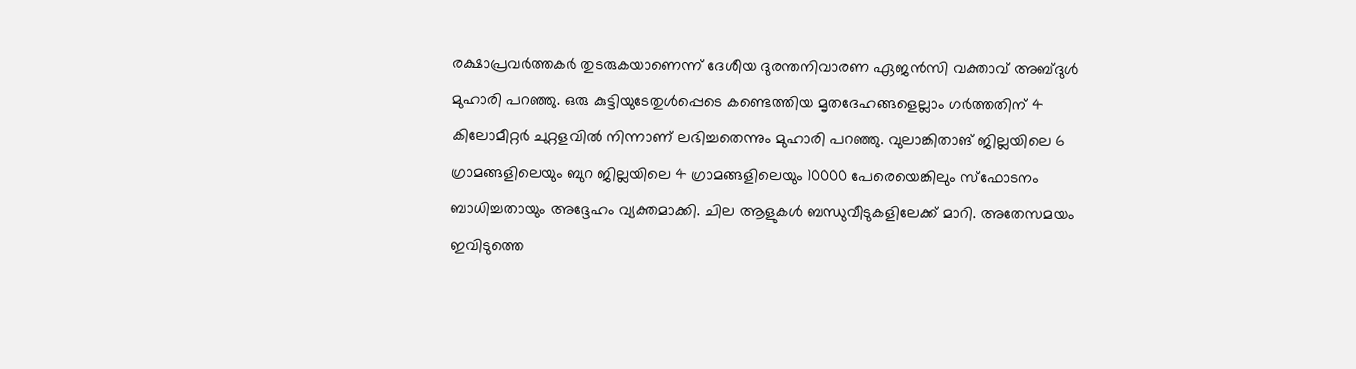രക്ഷാപ്രവര്‍ത്തകര്‍ തുടരുകയാണെന്ന് ദേശീയ ദുരന്തനിവാരണ ഏജന്‍സി വക്താവ് അബ്ദുള്‍ മുഹാരി പറഞ്ഞു. ഒരു കുട്ടിയുടേതുള്‍പ്പെടെ കണ്ടെത്തിയ മൃതദേഹങ്ങളെല്ലാം ഗര്‍ത്തതിന് 4 കിലോമീറ്റര്‍ ചുറ്റളവില്‍ നിന്നാണ് ലഭിച്ചതെന്നും മുഹാരി പറഞ്ഞു. വുലാങ്കിതാങ് ജില്ലയിലെ 6 ഗ്രാമങ്ങളിലെയും ബുറ ജില്ലയിലെ 4 ഗ്രാമങ്ങളിലെയും 10000 പേരെയെങ്കിലും സ്ഫോടനം ബാധിച്ചതായും അദ്ദേഹം വ്യക്തമാക്കി. ചില ആളുകള്‍ ബന്ധുവീടുകളിലേക്ക് മാറി. അതേസമയം ഇവിടുത്തെ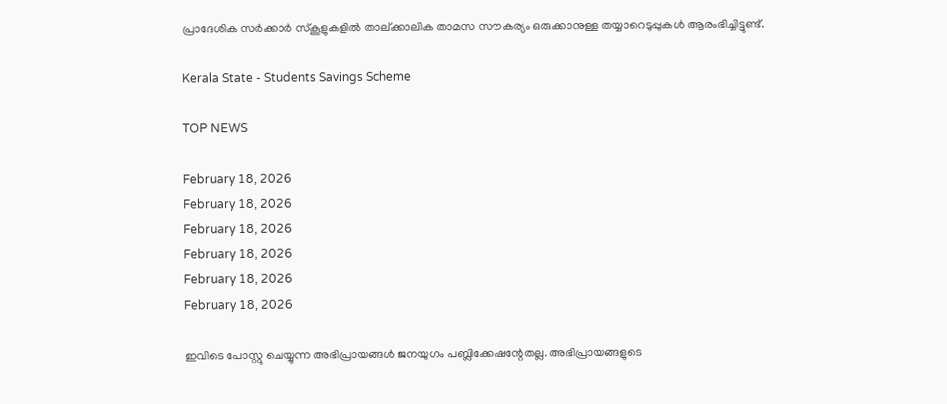പ്രാദേശിക സര്‍ക്കാര്‍ സ്കൂളുകളില്‍ താല്ക്കാലിക താമസ സൗകര്യം ഒരുക്കാനുള്ള തയ്യാറെടുപ്പുകള്‍ ആരംഭിച്ചിട്ടുണ്ട്.

Kerala State - Students Savings Scheme

TOP NEWS

February 18, 2026
February 18, 2026
February 18, 2026
February 18, 2026
February 18, 2026
February 18, 2026

ഇവിടെ പോസ്റ്റു ചെയ്യുന്ന അഭിപ്രായങ്ങള്‍ ജനയുഗം പബ്ലിക്കേഷന്റേതല്ല. അഭിപ്രായങ്ങളുടെ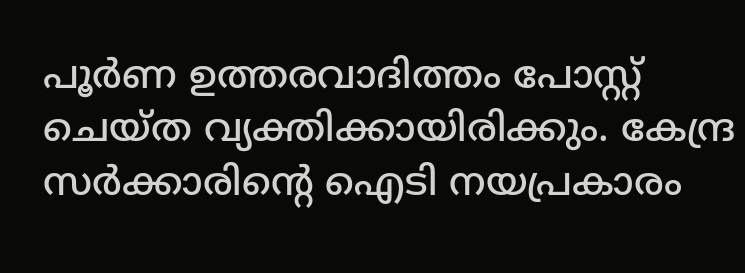പൂര്‍ണ ഉത്തരവാദിത്തം പോസ്റ്റ് ചെയ്ത വ്യക്തിക്കായിരിക്കും. കേന്ദ്ര സര്‍ക്കാരിന്റെ ഐടി നയപ്രകാരം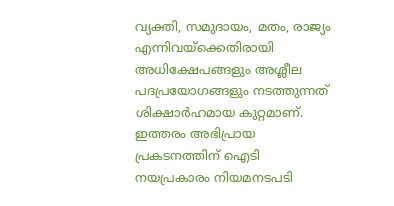വ്യക്തി, സമുദായം, മതം, രാജ്യം എന്നിവയ്‌ക്കെതിരായി അധിക്ഷേപങ്ങളും അശ്ലീല പദപ്രയോഗങ്ങളും നടത്തുന്നത് ശിക്ഷാര്‍ഹമായ കുറ്റമാണ്. ഇത്തരം അഭിപ്രായ പ്രകടനത്തിന് ഐടി നയപ്രകാരം നിയമനടപടി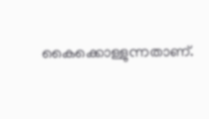കൈക്കൊള്ളുന്നതാണ്.